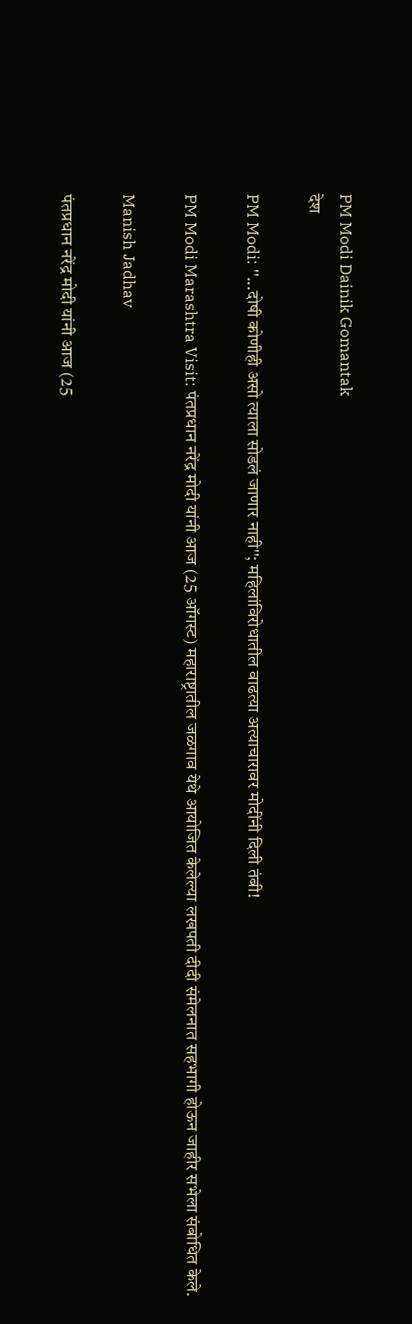PM Modi Dainik Gomantak
देश

PM Modi: ''...दोषी कोणीही असो त्याला सोडलं जाणार नाही''; महिलांविरोधातील वाढत्या अत्याचारावर मोदींनी दिली तंबी!

PM Modi Marashtra Visit: पंतप्रधान नरेंद्र मोदी यांनी आज (25 ऑगस्ट) महाराष्ट्रातील जळगाव येथे आयोजित केलेल्या लखपती दीदी संमेलनात सहभागी होऊन जाहीर सभेला संबोधित केले.

Manish Jadhav

पंतप्रधान नरेंद्र मोदी यांनी आज (25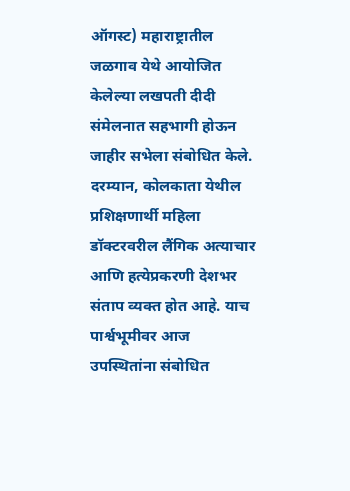ऑगस्ट) महाराष्ट्रातील जळगाव येथे आयोजित केलेल्या लखपती दीदी संमेलनात सहभागी होऊन जाहीर सभेला संबोधित केले. दरम्यान, कोलकाता येथील प्रशिक्षणार्थी महिला डॉक्टरवरील लैंगिक अत्याचार आणि हत्येप्रकरणी देशभर संताप व्यक्त होत आहे. याच पार्श्वभूमीवर आज उपस्थितांना संबोधित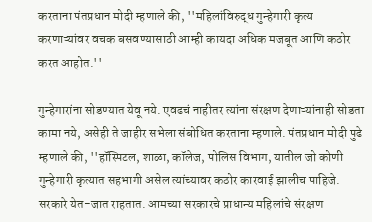करताना पंतप्रधान मोदी म्हणाले की, ''महिलांविरुद्ध गुन्हेगारी कृत्य करणाऱ्यांवर वचक बसवण्यासाठी आम्ही कायदा अधिक मजबूत आणि कठोर करत आहोत.''

गुन्हेगारांना सोडण्यात येवू नये. एवढचं नाहीतर त्यांना संरक्षण देणाऱ्यांनाही सोडता कामा नये, असेही ते जाहीर सभेला संबोधित करताना म्हणाले. पंतप्रधान मोदी पुढे म्हणाले की, ''हॉस्पिटल, शाळा, कॉलेज, पोलिस विभाग, यातील जो कोणी गुन्हेगारी कृत्यात सहभागी असेल त्यांच्यावर कठोर कारवाई झालीच पाहिजे. सरकारे येत-जात राहतात. आमच्या सरकारचे प्राधान्य महिलांचे संरक्षण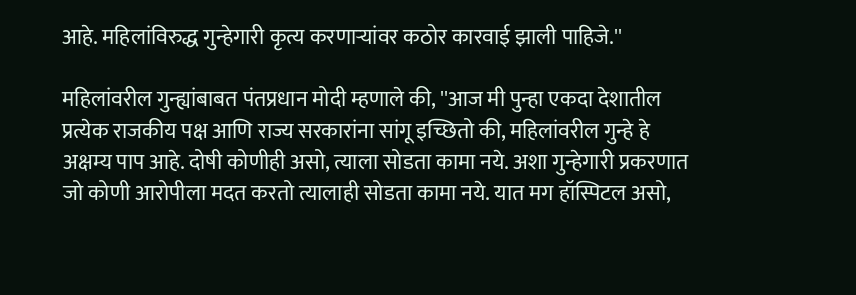आहे. महिलांविरुद्ध गुन्हेगारी कृत्य करणाऱ्यांवर कठोर कारवाई झाली पाहिजे.''

महिलांवरील गुन्ह्यांबाबत पंतप्रधान मोदी म्हणाले की, ''आज मी पुन्हा एकदा देशातील प्रत्येक राजकीय पक्ष आणि राज्य सरकारांना सांगू इच्छितो की, महिलांवरील गुन्हे हे अक्षम्य पाप आहे. दोषी कोणीही असो, त्याला सोडता कामा नये. अशा गुन्हेगारी प्रकरणात जो कोणी आरोपीला मदत करतो त्यालाही सोडता कामा नये. यात मग हॉस्पिटल असो,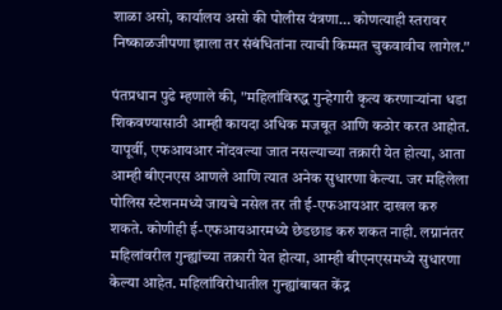शाळा असो, कार्यालय असो की पोलीस यंत्रणा... कोणत्याही स्तरावर निष्काळजीपणा झाला तर संबंधितांना त्याची किम्मत चुकवावीच लागेल.''

पंतप्रधान पुढे म्हणाले की, ''महिलांविरुद्ध गुन्हेगारी कृत्य करणाऱ्यांना धडा शिकवण्यासाठी आम्ही कायदा अधिक मजबूत आणि कठोर करत आहोत. यापूर्वी, एफआयआर नोंदवल्या जात नसल्याच्या तक्रारी येत होत्या, आता आम्ही बीएनएस आणले आणि त्यात अनेक सुधारणा केल्या. जर महिलेला पोलिस स्टेशनमध्ये जायचे नसेल तर ती ई-एफआयआर दाखल करु शकते. कोणीही ई-एफआयआरमध्ये छेडछाड करु शकत नाही. लग्नानंतर महिलांवरील गुन्ह्यांच्या तक्रारी येत होत्या, आम्ही बीएनएसमध्ये सुधारणा केल्या आहेत. महिलांविरोधातील गुन्ह्यांबाबत केंद्र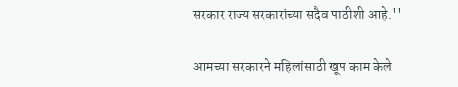सरकार राज्य सरकारांच्या सदैव पाठीशी आहे.''

आमच्या सरकारने महिलांसाठी खूप काम केले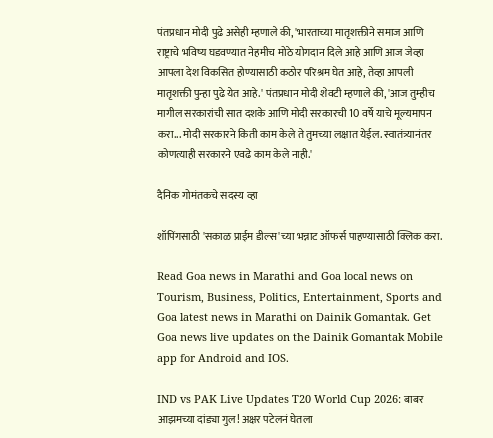पंतप्रधान मोदी पुढे असेही म्हणाले की, 'भारताच्या मातृशक्तीने समाज आणि राष्ट्राचे भविष्य घडवण्यात नेहमीच मोठे योगदान दिले आहे आणि आज जेव्हा आपला देश विकसित होण्यासाठी कठोर परिश्रम घेत आहे, तेव्हा आपली मातृशक्ती पुन्हा पुढे येत आहे.' पंतप्रधान मोदी शेवटी म्हणाले की, 'आज तुम्हीच मागील सरकारांची सात दशके आणि मोदी सरकारची 10 वर्षे याचे मूल्यमापन करा... मोदी सरकारने किती काम केले ते तुमच्या लक्षात येईल. स्वातंत्र्यानंतर कोणत्याही सरकारने एवढे काम केले नाही.'

दैनिक गोमंतकचे सदस्य व्हा

शॉपिंगसाठी 'सकाळ प्राईम डील्स'च्या भन्नाट ऑफर्स पाहण्यासाठी क्लिक करा.

Read Goa news in Marathi and Goa local news on Tourism, Business, Politics, Entertainment, Sports and Goa latest news in Marathi on Dainik Gomantak. Get Goa news live updates on the Dainik Gomantak Mobile app for Android and IOS.

IND vs PAK Live Updates T20 World Cup 2026: बाबर आझमच्या दांड्या गुल! अक्षर पटेलनं घेतला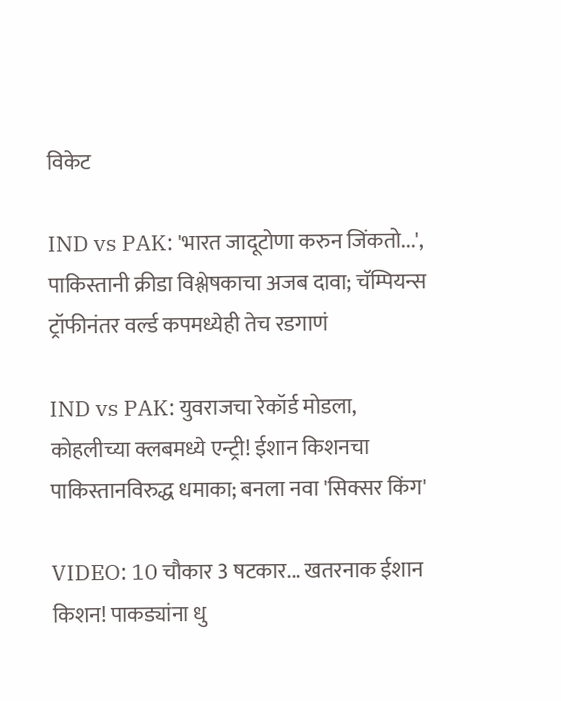विकेट

IND vs PAK: 'भारत जादूटोणा करुन जिंकतो...', पाकिस्तानी क्रीडा विश्लेषकाचा अजब दावा; चॅम्पियन्स ट्रॉफीनंतर वर्ल्ड कपमध्येही तेच रडगाणं

IND vs PAK: युवराजचा रेकॉर्ड मोडला, कोहलीच्या क्लबमध्ये एन्ट्री! ईशान किशनचा पाकिस्तानविरुद्ध धमाका; बनला नवा 'सिक्सर किंग'

VIDEO: 10 चौकार 3 षटकार... खतरनाक ईशान किशन! पाकड्यांना धु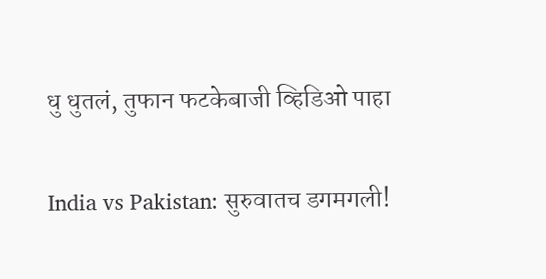धु धुतलं, तुफान फटकेबाजी व्हिडिओ पाहा

India vs Pakistan: सुरुवातच डगमगली!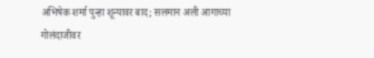अभिषेक शर्मा पुन्हा शून्यावर बाद; सलमान अली आगाच्या गोलंदाजीवर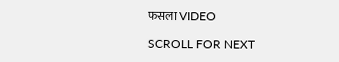फसला VIDEO

SCROLL FOR NEXT